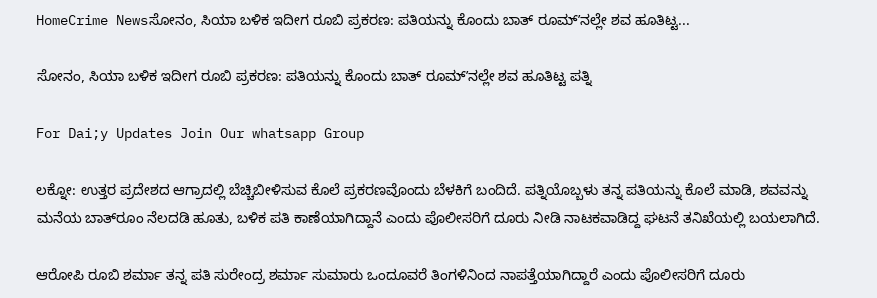HomeCrime Newsಸೋನಂ, ಸಿಯಾ ಬಳಿಕ ಇದೀಗ ರೂಬಿ ಪ್ರಕರಣ: ಪತಿಯನ್ನು ಕೊಂದು ಬಾತ್ ರೂಮ್ʼನಲ್ಲೇ ಶವ ಹೂತಿಟ್ಟ...

ಸೋನಂ, ಸಿಯಾ ಬಳಿಕ ಇದೀಗ ರೂಬಿ ಪ್ರಕರಣ: ಪತಿಯನ್ನು ಕೊಂದು ಬಾತ್ ರೂಮ್ʼನಲ್ಲೇ ಶವ ಹೂತಿಟ್ಟ ಪತ್ನಿ

For Dai;y Updates Join Our whatsapp Group

ಲಕ್ನೋ: ಉತ್ತರ ಪ್ರದೇಶದ ಆಗ್ರಾದಲ್ಲಿ ಬೆಚ್ಚಿಬೀಳಿಸುವ ಕೊಲೆ ಪ್ರಕರಣವೊಂದು ಬೆಳಕಿಗೆ ಬಂದಿದೆ. ಪತ್ನಿಯೊಬ್ಬಳು ತನ್ನ ಪತಿಯನ್ನು ಕೊಲೆ ಮಾಡಿ, ಶವವನ್ನು ಮನೆಯ ಬಾತ್‌ರೂಂ ನೆಲದಡಿ ಹೂತು, ಬಳಿಕ ಪತಿ ಕಾಣೆಯಾಗಿದ್ದಾನೆ ಎಂದು ಪೊಲೀಸರಿಗೆ ದೂರು ನೀಡಿ ನಾಟಕವಾಡಿದ್ದ ಘಟನೆ ತನಿಖೆಯಲ್ಲಿ ಬಯಲಾಗಿದೆ.

ಆರೋಪಿ ರೂಬಿ ಶರ್ಮಾ ತನ್ನ ಪತಿ ಸುರೇಂದ್ರ ಶರ್ಮಾ ಸುಮಾರು ಒಂದೂವರೆ ತಿಂಗಳಿನಿಂದ ನಾಪತ್ತೆಯಾಗಿದ್ದಾರೆ ಎಂದು ಪೊಲೀಸರಿಗೆ ದೂರು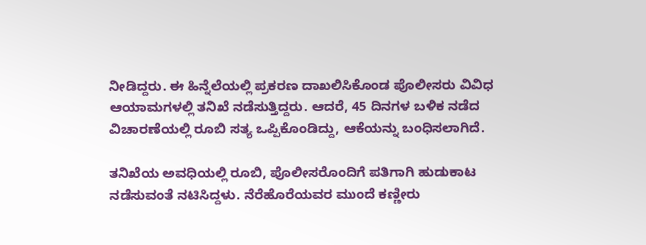ನೀಡಿದ್ದರು. ಈ ಹಿನ್ನೆಲೆಯಲ್ಲಿ ಪ್ರಕರಣ ದಾಖಲಿಸಿಕೊಂಡ ಪೊಲೀಸರು ವಿವಿಧ ಆಯಾಮಗಳಲ್ಲಿ ತನಿಖೆ ನಡೆಸುತ್ತಿದ್ದರು. ಆದರೆ, 45 ದಿನಗಳ ಬಳಿಕ ನಡೆದ ವಿಚಾರಣೆಯಲ್ಲಿ ರೂಬಿ ಸತ್ಯ ಒಪ್ಪಿಕೊಂಡಿದ್ದು, ಆಕೆಯನ್ನು ಬಂಧಿಸಲಾಗಿದೆ.

ತನಿಖೆಯ ಅವಧಿಯಲ್ಲಿ ರೂಬಿ, ಪೊಲೀಸರೊಂದಿಗೆ ಪತಿಗಾಗಿ ಹುಡುಕಾಟ ನಡೆಸುವಂತೆ ನಟಿಸಿದ್ದಳು. ನೆರೆಹೊರೆಯವರ ಮುಂದೆ ಕಣ್ಣೀರು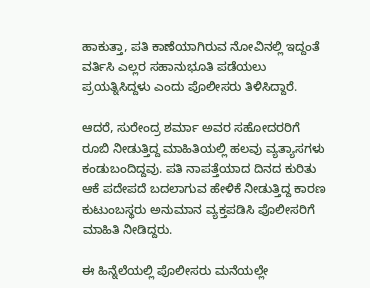ಹಾಕುತ್ತಾ, ಪತಿ ಕಾಣೆಯಾಗಿರುವ ನೋವಿನಲ್ಲಿ ಇದ್ದಂತೆ ವರ್ತಿಸಿ ಎಲ್ಲರ ಸಹಾನುಭೂತಿ ಪಡೆಯಲು ಪ್ರಯತ್ನಿಸಿದ್ದಳು ಎಂದು ಪೊಲೀಸರು ತಿಳಿಸಿದ್ದಾರೆ.

ಆದರೆ, ಸುರೇಂದ್ರ ಶರ್ಮಾ ಅವರ ಸಹೋದರರಿಗೆ ರೂಬಿ ನೀಡುತ್ತಿದ್ದ ಮಾಹಿತಿಯಲ್ಲಿ ಹಲವು ವ್ಯತ್ಯಾಸಗಳು ಕಂಡುಬಂದಿದ್ದವು. ಪತಿ ನಾಪತ್ತೆಯಾದ ದಿನದ ಕುರಿತು ಆಕೆ ಪದೇಪದೆ ಬದಲಾಗುವ ಹೇಳಿಕೆ ನೀಡುತ್ತಿದ್ದ ಕಾರಣ ಕುಟುಂಬಸ್ಥರು ಅನುಮಾನ ವ್ಯಕ್ತಪಡಿಸಿ ಪೊಲೀಸರಿಗೆ ಮಾಹಿತಿ ನೀಡಿದ್ದರು.

ಈ ಹಿನ್ನೆಲೆಯಲ್ಲಿ ಪೊಲೀಸರು ಮನೆಯಲ್ಲೇ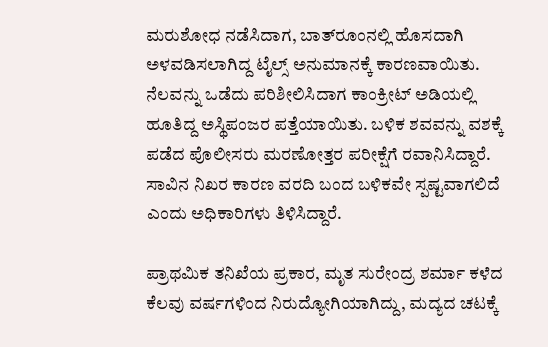ಮರುಶೋಧ ನಡೆಸಿದಾಗ, ಬಾತ್‌ರೂಂನಲ್ಲಿ ಹೊಸದಾಗಿ ಅಳವಡಿಸಲಾಗಿದ್ದ ಟೈಲ್ಸ್ ಅನುಮಾನಕ್ಕೆ ಕಾರಣವಾಯಿತು. ನೆಲವನ್ನು ಒಡೆದು ಪರಿಶೀಲಿಸಿದಾಗ ಕಾಂಕ್ರೀಟ್ ಅಡಿಯಲ್ಲಿ ಹೂತಿದ್ದ ಅಸ್ಥಿಪಂಜರ ಪತ್ತೆಯಾಯಿತು. ಬಳಿಕ ಶವವನ್ನು ವಶಕ್ಕೆ ಪಡೆದ ಪೊಲೀಸರು ಮರಣೋತ್ತರ ಪರೀಕ್ಷೆಗೆ ರವಾನಿಸಿದ್ದಾರೆ. ಸಾವಿನ ನಿಖರ ಕಾರಣ ವರದಿ ಬಂದ ಬಳಿಕವೇ ಸ್ಪಷ್ಟವಾಗಲಿದೆ ಎಂದು ಅಧಿಕಾರಿಗಳು ತಿಳಿಸಿದ್ದಾರೆ.

ಪ್ರಾಥಮಿಕ ತನಿಖೆಯ ಪ್ರಕಾರ, ಮೃತ ಸುರೇಂದ್ರ ಶರ್ಮಾ ಕಳೆದ ಕೆಲವು ವರ್ಷಗಳಿಂದ ನಿರುದ್ಯೋಗಿಯಾಗಿದ್ದು, ಮದ್ಯದ ಚಟಕ್ಕೆ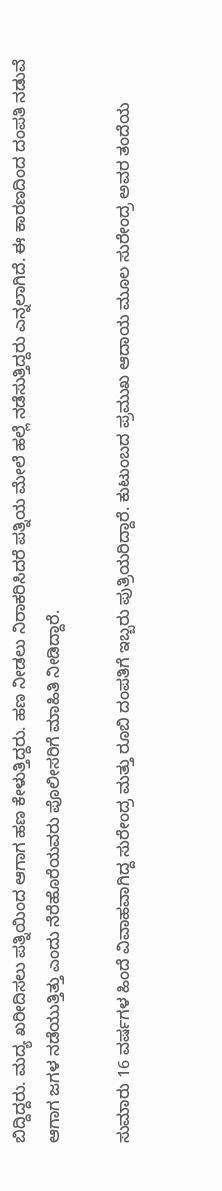ಬಿದ್ದಿದ್ದರು. ಮದ್ಯ ಖರೀದಿಸಲು ಪತ್ನಿಯಿಂದ ಆಗಾಗ ಹಣ ಕೇಳುತ್ತಿದ್ದರು. ಹಣ ನೀಡಲು ನಿರಾಕರಿಸಿದರೆ ಪತ್ನಿಯ ಮೇಲೆ ಹಲ್ಲೆ ನಡೆಸುತ್ತಿದ್ದರು ಎನ್ನಲಾಗಿದೆ. ಈ ಕಾರಣದಿಂದ ದಂಪತಿ ನಡುವೆ ಆಗಾಗ ಜಗಳ ನಡೆಯುತ್ತಿತ್ತು ಎಂದು ನೆರೆಹೊರೆಯವರು ಪೊಲೀಸರಿಗೆ ಮಾಹಿತಿ ನೀಡಿದ್ದಾರೆ.

ಸುಮಾರು 16 ವರ್ಷಗಳ ಹಿಂದೆ ವಿವಾಹವಾಗಿದ್ದ ಸುರೇಂದ್ರ ಮತ್ತು ರೂಬಿ ದಂಪತಿಗೆ ಇಬ್ಬರು ಪುತ್ರಿಯರಿದ್ದಾರೆ. ಕುಟುಂಬದ ಪ್ರಮುಖ ಆದಾಯ ಮೂಲ ಸುರೇಂದ್ರ ಅವರ ತಂದೆಯ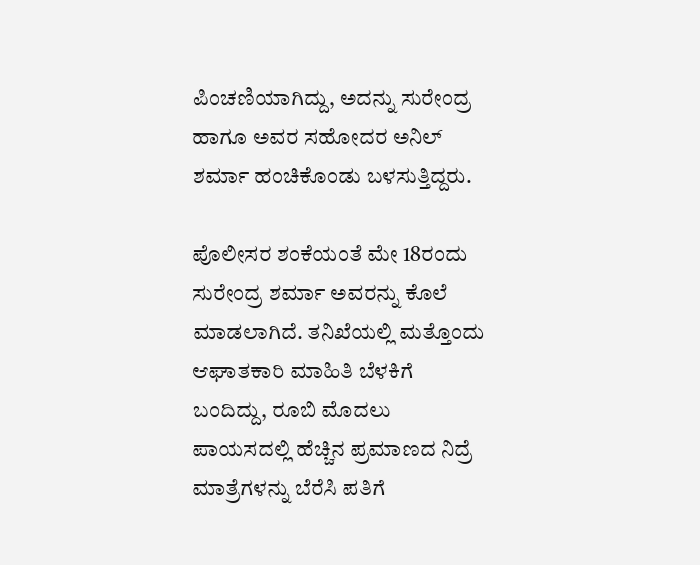ಪಿಂಚಣಿಯಾಗಿದ್ದು, ಅದನ್ನು ಸುರೇಂದ್ರ ಹಾಗೂ ಅವರ ಸಹೋದರ ಅನಿಲ್ ಶರ್ಮಾ ಹಂಚಿಕೊಂಡು ಬಳಸುತ್ತಿದ್ದರು.

ಪೊಲೀಸರ ಶಂಕೆಯಂತೆ ಮೇ 18ರಂದು ಸುರೇಂದ್ರ ಶರ್ಮಾ ಅವರನ್ನು ಕೊಲೆ ಮಾಡಲಾಗಿದೆ. ತನಿಖೆಯಲ್ಲಿ ಮತ್ತೊಂದು ಆಘಾತಕಾರಿ ಮಾಹಿತಿ ಬೆಳಕಿಗೆ ಬಂದಿದ್ದು, ರೂಬಿ ಮೊದಲು ಪಾಯಸದಲ್ಲಿ ಹೆಚ್ಚಿನ ಪ್ರಮಾಣದ ನಿದ್ರೆ ಮಾತ್ರೆಗಳನ್ನು ಬೆರೆಸಿ ಪತಿಗೆ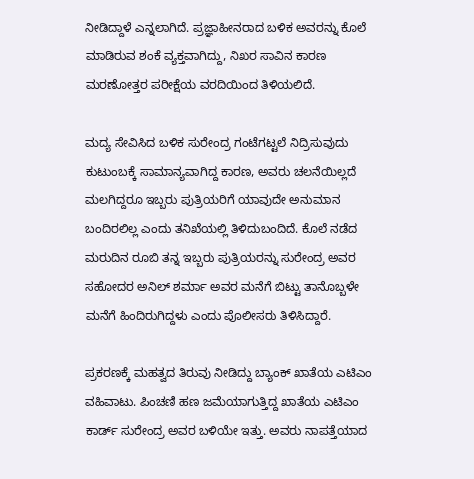ನೀಡಿದ್ದಾಳೆ ಎನ್ನಲಾಗಿದೆ. ಪ್ರಜ್ಞಾಹೀನರಾದ ಬಳಿಕ ಅವರನ್ನು ಕೊಲೆ ಮಾಡಿರುವ ಶಂಕೆ ವ್ಯಕ್ತವಾಗಿದ್ದು, ನಿಖರ ಸಾವಿನ ಕಾರಣ ಮರಣೋತ್ತರ ಪರೀಕ್ಷೆಯ ವರದಿಯಿಂದ ತಿಳಿಯಲಿದೆ.

ಮದ್ಯ ಸೇವಿಸಿದ ಬಳಿಕ ಸುರೇಂದ್ರ ಗಂಟೆಗಟ್ಟಲೆ ನಿದ್ರಿಸುವುದು ಕುಟುಂಬಕ್ಕೆ ಸಾಮಾನ್ಯವಾಗಿದ್ದ ಕಾರಣ, ಅವರು ಚಲನೆಯಿಲ್ಲದೆ ಮಲಗಿದ್ದರೂ ಇಬ್ಬರು ಪುತ್ರಿಯರಿಗೆ ಯಾವುದೇ ಅನುಮಾನ ಬಂದಿರಲಿಲ್ಲ ಎಂದು ತನಿಖೆಯಲ್ಲಿ ತಿಳಿದುಬಂದಿದೆ. ಕೊಲೆ ನಡೆದ ಮರುದಿನ ರೂಬಿ ತನ್ನ ಇಬ್ಬರು ಪುತ್ರಿಯರನ್ನು ಸುರೇಂದ್ರ ಅವರ ಸಹೋದರ ಅನಿಲ್ ಶರ್ಮಾ ಅವರ ಮನೆಗೆ ಬಿಟ್ಟು ತಾನೊಬ್ಬಳೇ ಮನೆಗೆ ಹಿಂದಿರುಗಿದ್ದಳು ಎಂದು ಪೊಲೀಸರು ತಿಳಿಸಿದ್ದಾರೆ.

ಪ್ರಕರಣಕ್ಕೆ ಮಹತ್ವದ ತಿರುವು ನೀಡಿದ್ದು ಬ್ಯಾಂಕ್ ಖಾತೆಯ ಎಟಿಎಂ ವಹಿವಾಟು. ಪಿಂಚಣಿ ಹಣ ಜಮೆಯಾಗುತ್ತಿದ್ದ ಖಾತೆಯ ಎಟಿಎಂ ಕಾರ್ಡ್ ಸುರೇಂದ್ರ ಅವರ ಬಳಿಯೇ ಇತ್ತು. ಅವರು ನಾಪತ್ತೆಯಾದ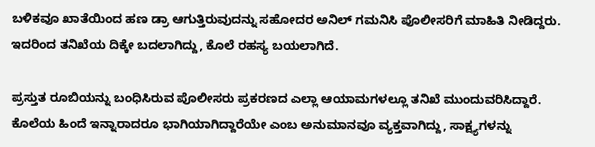ಬಳಿಕವೂ ಖಾತೆಯಿಂದ ಹಣ ಡ್ರಾ ಆಗುತ್ತಿರುವುದನ್ನು ಸಹೋದರ ಅನಿಲ್ ಗಮನಿಸಿ ಪೊಲೀಸರಿಗೆ ಮಾಹಿತಿ ನೀಡಿದ್ದರು. ಇದರಿಂದ ತನಿಖೆಯ ದಿಕ್ಕೇ ಬದಲಾಗಿದ್ದು, ಕೊಲೆ ರಹಸ್ಯ ಬಯಲಾಗಿದೆ.

ಪ್ರಸ್ತುತ ರೂಬಿಯನ್ನು ಬಂಧಿಸಿರುವ ಪೊಲೀಸರು ಪ್ರಕರಣದ ಎಲ್ಲಾ ಆಯಾಮಗಳಲ್ಲೂ ತನಿಖೆ ಮುಂದುವರಿಸಿದ್ದಾರೆ. ಕೊಲೆಯ ಹಿಂದೆ ಇನ್ನಾರಾದರೂ ಭಾಗಿಯಾಗಿದ್ದಾರೆಯೇ ಎಂಬ ಅನುಮಾನವೂ ವ್ಯಕ್ತವಾಗಿದ್ದು, ಸಾಕ್ಷ್ಯಗಳನ್ನು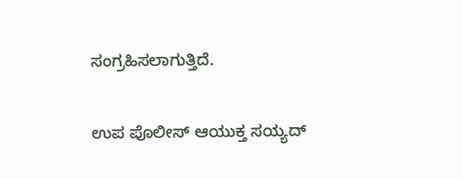ಸಂಗ್ರಹಿಸಲಾಗುತ್ತಿದೆ.

ಉಪ ಪೊಲೀಸ್ ಆಯುಕ್ತ ಸಯ್ಯದ್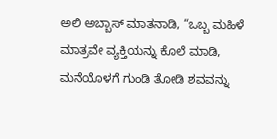ಅಲಿ ಅಬ್ಬಾಸ್ ಮಾತನಾಡಿ, “ಒಬ್ಬ ಮಹಿಳೆ ಮಾತ್ರವೇ ವ್ಯಕ್ತಿಯನ್ನು ಕೊಲೆ ಮಾಡಿ, ಮನೆಯೊಳಗೆ ಗುಂಡಿ ತೋಡಿ ಶವವನ್ನು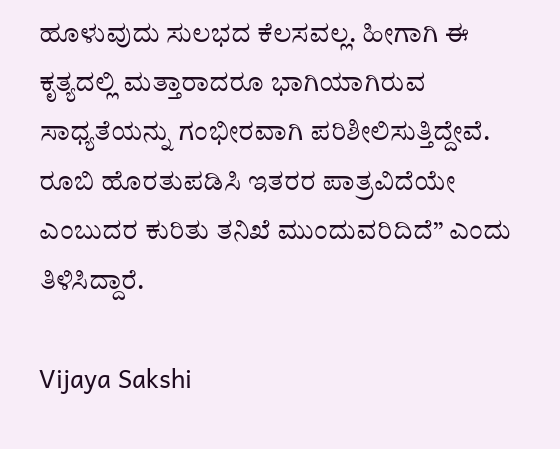ಹೂಳುವುದು ಸುಲಭದ ಕೆಲಸವಲ್ಲ. ಹೀಗಾಗಿ ಈ ಕೃತ್ಯದಲ್ಲಿ ಮತ್ತಾರಾದರೂ ಭಾಗಿಯಾಗಿರುವ ಸಾಧ್ಯತೆಯನ್ನು ಗಂಭೀರವಾಗಿ ಪರಿಶೀಲಿಸುತ್ತಿದ್ದೇವೆ. ರೂಬಿ ಹೊರತುಪಡಿಸಿ ಇತರರ ಪಾತ್ರವಿದೆಯೇ ಎಂಬುದರ ಕುರಿತು ತನಿಖೆ ಮುಂದುವರಿದಿದೆ” ಎಂದು ತಿಳಿಸಿದ್ದಾರೆ.

Vijaya Sakshi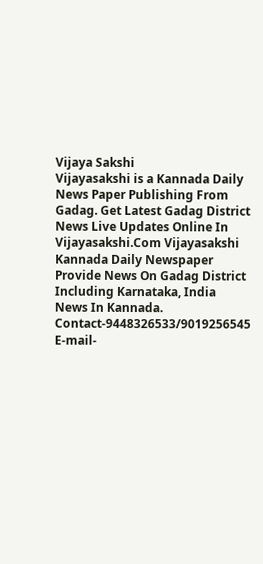Vijaya Sakshi
Vijayasakshi is a Kannada Daily News Paper Publishing From Gadag. Get Latest Gadag District News Live Updates Online In Vijayasakshi.Com Vijayasakshi Kannada Daily Newspaper Provide News On Gadag District Including Karnataka, India News In Kannada. Contact-9448326533/9019256545 E-mail-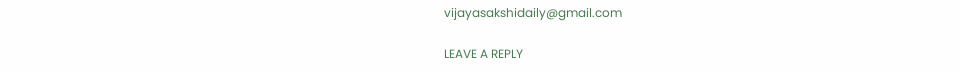vijayasakshidaily@gmail.com

LEAVE A REPLY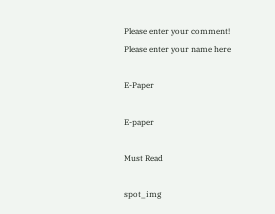Please enter your comment!
Please enter your name here

E-Paper

E-paper

Must Read

spot_img